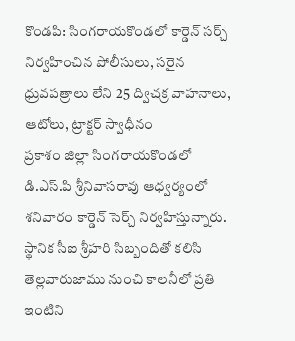కొండపి: సింగరాయకొండలో కార్డెన్ సర్చ్ నిర్వహించిన పోలీసులు, సరైన ధ్రువపత్రాలు లేని 25 ద్విచక్ర వాహనాలు, ఆటోలు, ట్రాక్టర్ స్వాధీనం
ప్రకాశం జిల్లా సింగరాయకొండలో డి.ఎస్.పి శ్రీనివాసరావు ఆధ్వర్యంలో శనివారం కార్డెన్ సెర్చ్ నిర్వహిస్తున్నారు. స్థానిక సీఐ శ్రీహరి సిబ్బందితో కలిసి తెల్లవారుజాము నుంచి కాలనీలో ప్రతి ఇంటిని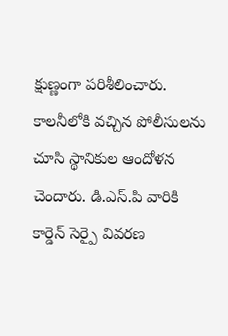క్షుణ్ణంగా పరిశీలించారు. కాలనీలోకి వచ్చిన పోలీసులను చూసి స్థానికుల ఆందోళన చెందారు. డి.ఎస్.పి వారికి కార్డెన్ సెర్పై వివరణ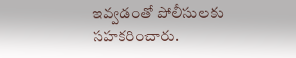ఇవ్వడంతో పోలీసులకు సహకరించారు.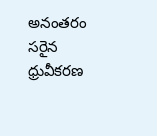అనంతరం సరైన ధ్రువీకరణ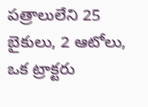పత్రాలులేని 25 బైకులు, 2 ఆటోలు, ఒక ట్రాక్టరు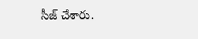సీజ్ చేశారు.